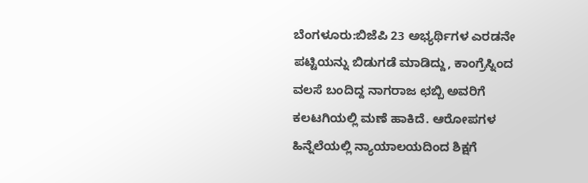ಬೆಂಗಳೂರು:ಬಿಜೆಪಿ 23 ಅಭ್ಯರ್ಥಿಗಳ ಎರಡನೇ ಪಟ್ಟಿಯನ್ನು ಬಿಡುಗಡೆ ಮಾಡಿದ್ದು, ಕಾಂಗ್ರೆಸ್ನಿಂದ ವಲಸೆ ಬಂದಿದ್ದ ನಾಗರಾಜ ಛಬ್ಬಿ ಅವರಿಗೆ ಕಲಟಗಿಯಲ್ಲಿ ಮಣೆ ಹಾಕಿದೆ. ಆರೋಪಗಳ ಹಿನ್ನೆಲೆಯಲ್ಲಿ ನ್ಯಾಯಾಲಯದಿಂದ ಶಿಕ್ಷಗೆ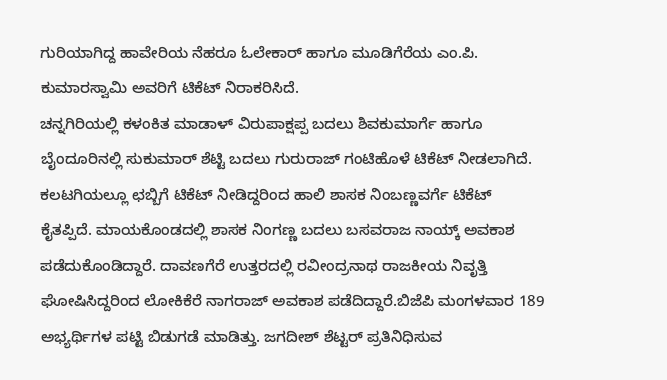ಗುರಿಯಾಗಿದ್ದ ಹಾವೇರಿಯ ನೆಹರೂ ಓಲೇಕಾರ್ ಹಾಗೂ ಮೂಡಿಗೆರೆಯ ಎಂ.ಪಿ. ಕುಮಾರಸ್ವಾಮಿ ಅವರಿಗೆ ಟಿಕೆಟ್ ನಿರಾಕರಿಸಿದೆ.
ಚನ್ನಗಿರಿಯಲ್ಲಿ ಕಳಂಕಿತ ಮಾಡಾಳ್ ವಿರುಪಾಕ್ಷಪ್ಪ ಬದಲು ಶಿವಕುಮಾರ್ಗೆ ಹಾಗೂ ಬೈಂದೂರಿನಲ್ಲಿ ಸುಕುಮಾರ್ ಶೆಟ್ಟಿ ಬದಲು ಗುರುರಾಜ್ ಗಂಟಿಹೊಳೆ ಟಿಕೆಟ್ ನೀಡಲಾಗಿದೆ. ಕಲಟಗಿಯಲ್ಲೂ ಛಬ್ಬಿಗೆ ಟಿಕೆಟ್ ನೀಡಿದ್ದರಿಂದ ಹಾಲಿ ಶಾಸಕ ನಿಂಬಣ್ಣವರ್ಗೆ ಟಿಕೆಟ್ ಕೈತಪ್ಪಿದೆ. ಮಾಯಕೊಂಡದಲ್ಲಿ ಶಾಸಕ ನಿಂಗಣ್ಣ ಬದಲು ಬಸವರಾಜ ನಾಯ್ಕ್ ಅವಕಾಶ ಪಡೆದುಕೊಂಡಿದ್ದಾರೆ. ದಾವಣಗೆರೆ ಉತ್ತರದಲ್ಲಿ ರವೀಂದ್ರನಾಥ ರಾಜಕೀಯ ನಿವೃತ್ತಿ ಘೋಷಿಸಿದ್ದರಿಂದ ಲೋಕಿಕೆರೆ ನಾಗರಾಜ್ ಅವಕಾಶ ಪಡೆದಿದ್ದಾರೆ.ಬಿಜೆಪಿ ಮಂಗಳವಾರ 189 ಅಭ್ಯರ್ಥಿಗಳ ಪಟ್ಟಿ ಬಿಡುಗಡೆ ಮಾಡಿತ್ತು. ಜಗದೀಶ್ ಶೆಟ್ಟರ್ ಪ್ರತಿನಿಧಿಸುವ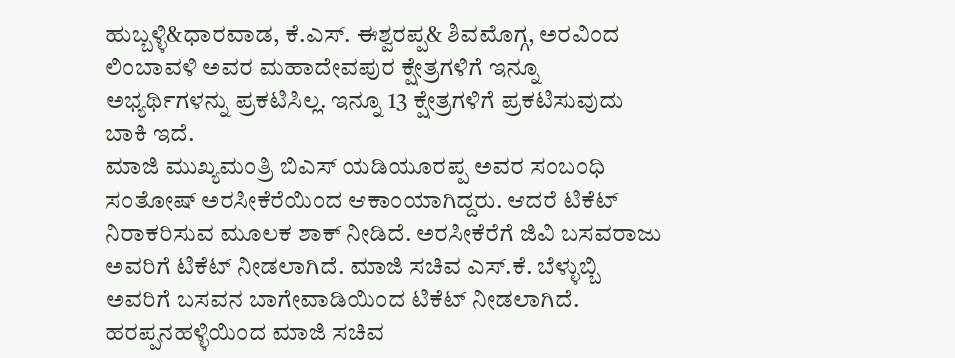ಹುಬ್ಬಳ್ಳಿ&ಧಾರವಾಡ, ಕೆ.ಎಸ್. ಈಶ್ವರಪ್ಪ& ಶಿವಮೊಗ್ಗ, ಅರವಿಂದ ಲಿಂಬಾವಳಿ ಅವರ ಮಹಾದೇವಪುರ ಕ್ಷೇತ್ರಗಳಿಗೆ ಇನ್ನೂ ಅಭ್ಯರ್ಥಿಗಳನ್ನು ಪ್ರಕಟಿಸಿಲ್ಲ. ಇನ್ನೂ 13 ಕ್ಷೇತ್ರಗಳಿಗೆ ಪ್ರಕಟಿಸುವುದು ಬಾಕಿ ಇದೆ.
ಮಾಜಿ ಮುಖ್ಯಮಂತ್ರಿ ಬಿಎಸ್ ಯಡಿಯೂರಪ್ಪ ಅವರ ಸಂಬಂಧಿ ಸಂತೋಷ್ ಅರಸೀಕೆರೆಯಿಂದ ಆಕಾಂಯಾಗಿದ್ದರು. ಆದರೆ ಟಿಕೆಟ್ ನಿರಾಕರಿಸುವ ಮೂಲಕ ಶಾಕ್ ನೀಡಿದೆ. ಅರಸೀಕೆರೆಗೆ ಜಿವಿ ಬಸವರಾಜು ಅವರಿಗೆ ಟಿಕೆಟ್ ನೀಡಲಾಗಿದೆ. ಮಾಜಿ ಸಚಿವ ಎಸ್.ಕೆ. ಬೆಳ್ಳುಬ್ಬಿ ಅವರಿಗೆ ಬಸವನ ಬಾಗೇವಾಡಿಯಿಂದ ಟಿಕೆಟ್ ನೀಡಲಾಗಿದೆ. ಹರಪ್ಪನಹಳ್ಳಿಯಿಂದ ಮಾಜಿ ಸಚಿವ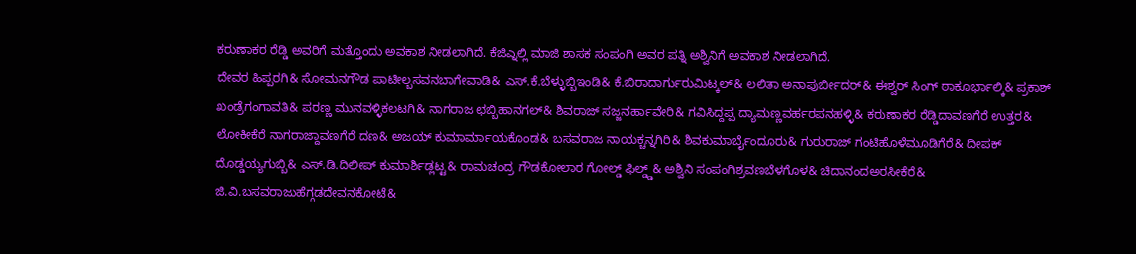ಕರುಣಾಕರ ರೆಡ್ಡಿ ಅವರಿಗೆ ಮತ್ತೊಂದು ಅವಕಾಶ ನೀಡಲಾಗಿದೆ. ಕೆಜಿಎ್ನಲ್ಲಿ ಮಾಜಿ ಶಾಸಕ ಸಂಪಂಗಿ ಅವರ ಪತ್ನಿ ಅಶ್ವಿನಿಗೆ ಅವಕಾಶ ನೀಡಲಾಗಿದೆ.
ದೇವರ ಹಿಪ್ಪರಗಿ& ಸೋಮನಗೌಡ ಪಾಟೀಲ್ಬಸವನಬಾಗೇವಾಡಿ& ಎಸ್.ಕೆ.ಬೆಳ್ಳುಬ್ಬಿಇಂಡಿ& ಕೆ.ಬಿರಾದಾರ್ಗುರುಮಿಟ್ಕಲ್& ಲಲಿತಾ ಅನಾಪುರ್ಬೀದರ್& ಈಶ್ವರ್ ಸಿಂಗ್ ಠಾಕೂರ್ಭಾಲ್ಕಿ& ಪ್ರಕಾಶ್ ಖಂಡ್ರೆಗಂಗಾವತಿ& ಪರಣ್ಣ ಮುನವಳ್ಳಿಕಲಟಗಿ& ನಾಗರಾಜ ಛಬ್ಬಿಹಾನಗಲ್& ಶಿವರಾಜ್ ಸಜ್ಜನರ್ಹಾವೇರಿ& ಗವಿಸಿದ್ದಪ್ಪ ದ್ಯಾಮಣ್ಣವರ್ಹರಪನಹಳ್ಳಿ& ಕರುಣಾಕರ ರೆಡ್ಡಿದಾವಣಗೆರೆ ಉತ್ತರ& ಲೋಕೀಕೆರೆ ನಾಗರಾಜ್ದಾವಣಗೆರೆ ದಣ& ಅಜಯ್ ಕುಮಾರ್ಮಾಯಕೊಂಡ& ಬಸವರಾಜ ನಾಯಕ್ಚನ್ನಗಿರಿ& ಶಿವಕುಮಾರ್ಬೈಂದೂರು& ಗುರುರಾಜ್ ಗಂಟಿಹೊಳೆಮೂಡಿಗೆರೆ& ದೀಪಕ್ ದೊಡ್ಡಯ್ಯಗುಬ್ಬಿ& ಎಸ್.ಡಿ.ದಿಲೀಪ್ ಕುಮಾರ್ಶಿಡ್ಲಟ್ಟ& ರಾಮಚಂದ್ರ ಗೌಡಕೋಲಾರ ಗೋಲ್ಡ್ ಫಿಲ್ಡ್ಡ್& ಅಶ್ವಿನಿ ಸಂಪಂಗಿಶ್ರವಣಬೆಳಗೊಳ& ಚಿದಾನಂದಅರಸೀಕೆರೆ& ಜಿ.ವಿ.ಬಸವರಾಜುಹೆಗ್ಗಡದೇವನಕೋಟೆ&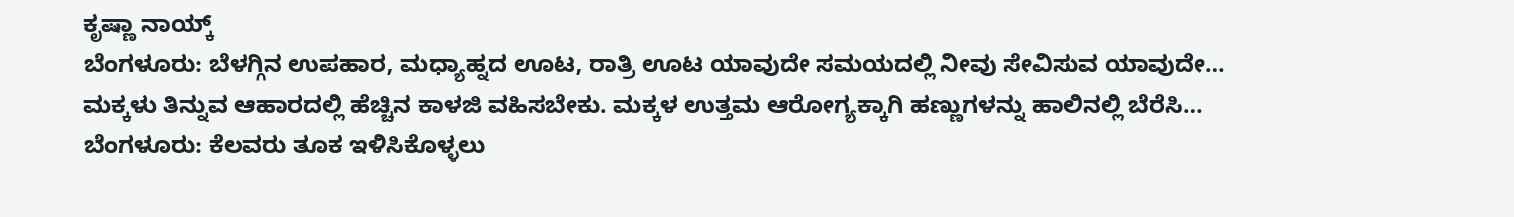ಕೃಷ್ಣಾ ನಾಯ್ಕ್
ಬೆಂಗಳೂರು: ಬೆಳಗ್ಗಿನ ಉಪಹಾರ, ಮಧ್ಯಾಹ್ನದ ಊಟ, ರಾತ್ರಿ ಊಟ ಯಾವುದೇ ಸಮಯದಲ್ಲಿ ನೀವು ಸೇವಿಸುವ ಯಾವುದೇ…
ಮಕ್ಕಳು ತಿನ್ನುವ ಆಹಾರದಲ್ಲಿ ಹೆಚ್ಚಿನ ಕಾಳಜಿ ವಹಿಸಬೇಕು. ಮಕ್ಕಳ ಉತ್ತಮ ಆರೋಗ್ಯಕ್ಕಾಗಿ ಹಣ್ಣುಗಳನ್ನು ಹಾಲಿನಲ್ಲಿ ಬೆರೆಸಿ…
ಬೆಂಗಳೂರು: ಕೆಲವರು ತೂಕ ಇಳಿಸಿಕೊಳ್ಳಲು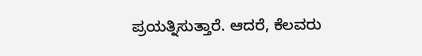ಪ್ರಯತ್ನಿಸುತ್ತಾರೆ. ಆದರೆ, ಕೆಲವರು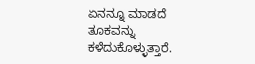ಏನನ್ನೂ ಮಾಡದೆ ತೂಕವನ್ನು ಕಳೆದುಕೊಳ್ಳುತ್ತಾರೆ.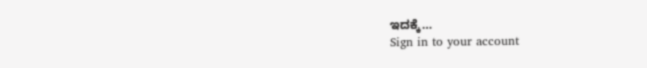ಇದಕ್ಕೆ…
Sign in to your account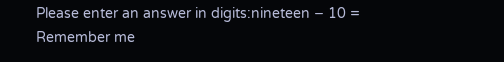Please enter an answer in digits:nineteen − 10 =
Remember me